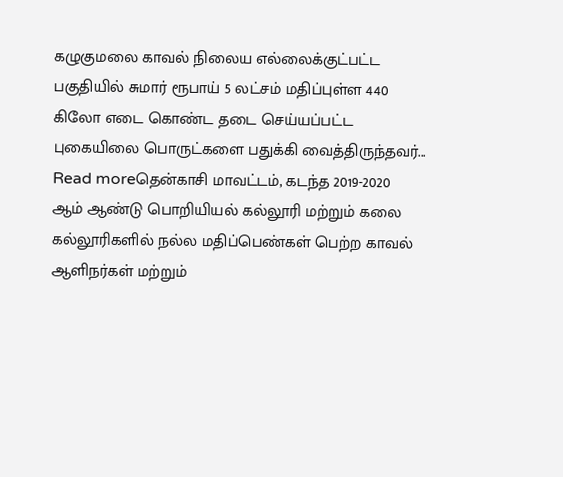கழுகுமலை காவல் நிலைய எல்லைக்குட்பட்ட பகுதியில் சுமார் ரூபாய் 5 லட்சம் மதிப்புள்ள 440 கிலோ எடை கொண்ட தடை செய்யப்பட்ட புகையிலை பொருட்களை பதுக்கி வைத்திருந்தவர்...
Read moreதென்காசி மாவட்டம், கடந்த 2019-2020 ஆம் ஆண்டு பொறியியல் கல்லூரி மற்றும் கலை கல்லூரிகளில் நல்ல மதிப்பெண்கள் பெற்ற காவல் ஆளிநர்கள் மற்றும்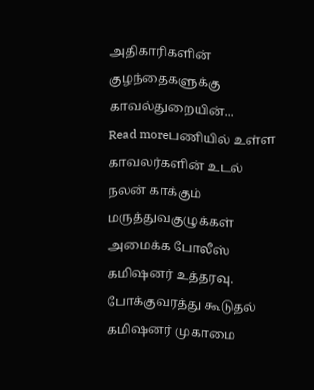அதிகாரிகளின் குழந்தைகளுக்கு காவல்துறையின்...
Read moreபணியில் உள்ள காவலர்களின் உடல் நலன் காக்கும் மருத்துவகுழுக்கள் அமைக்க போலீஸ் கமிஷனர் உத்தரவு. போக்குவரத்து கூடுதல் கமிஷனர் முகாமை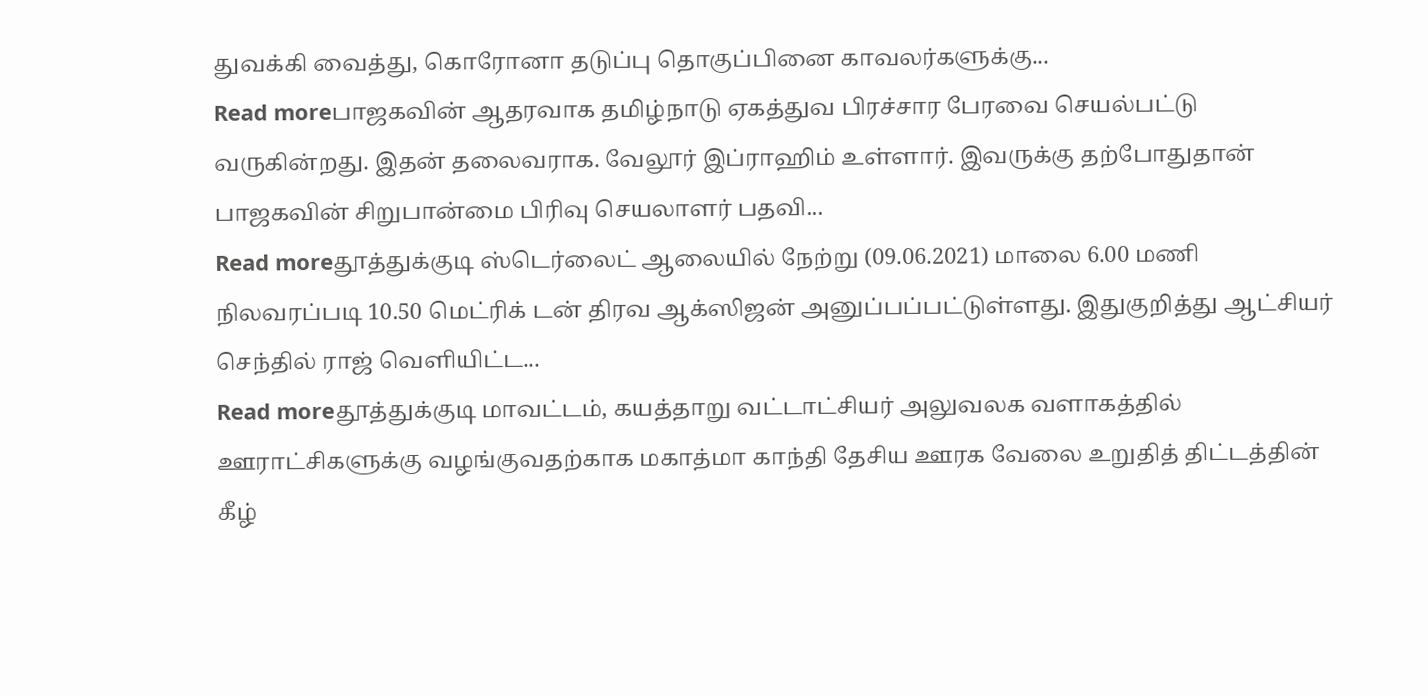துவக்கி வைத்து, கொரோனா தடுப்பு தொகுப்பினை காவலர்களுக்கு...
Read moreபாஜகவின் ஆதரவாக தமிழ்நாடு ஏகத்துவ பிரச்சார பேரவை செயல்பட்டு வருகின்றது. இதன் தலைவராக. வேலூர் இப்ராஹிம் உள்ளார். இவருக்கு தற்போதுதான் பாஜகவின் சிறுபான்மை பிரிவு செயலாளர் பதவி...
Read moreதூத்துக்குடி ஸ்டெர்லைட் ஆலையில் நேற்று (09.06.2021) மாலை 6.00 மணி நிலவரப்படி 10.50 மெட்ரிக் டன் திரவ ஆக்ஸிஜன் அனுப்பப்பட்டுள்ளது. இதுகுறித்து ஆட்சியர் செந்தில் ராஜ் வெளியிட்ட...
Read moreதூத்துக்குடி மாவட்டம், கயத்தாறு வட்டாட்சியர் அலுவலக வளாகத்தில் ஊராட்சிகளுக்கு வழங்குவதற்காக மகாத்மா காந்தி தேசிய ஊரக வேலை உறுதித் திட்டத்தின் கீழ்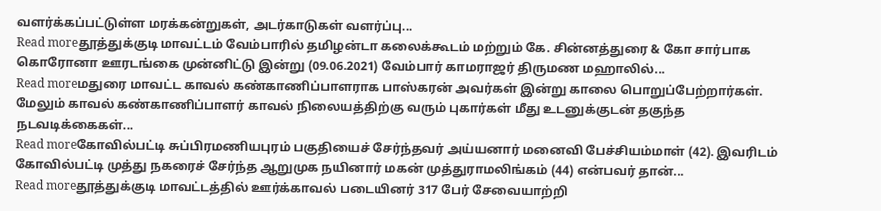வளர்க்கப்பட்டுள்ள மரக்கன்றுகள், அடர்காடுகள் வளர்ப்பு...
Read moreதூத்துக்குடி மாவட்டம் வேம்பாரில் தமிழன்டா கலைக்கூடம் மற்றும் கே. சின்னத்துரை & கோ சார்பாக கொரோனா ஊரடங்கை முன்னிட்டு இன்று (09.06.2021) வேம்பார் காமராஜர் திருமண மஹாலில்...
Read moreமதுரை மாவட்ட காவல் கண்காணிப்பாளராக பாஸ்கரன் அவர்கள் இன்று காலை பொறுப்பேற்றார்கள். மேலும் காவல் கண்காணிப்பாளர் காவல் நிலையத்திற்கு வரும் புகார்கள் மீது உடனுக்குடன் தகுந்த நடவடிக்கைகள்...
Read moreகோவில்பட்டி சுப்பிரமணியபுரம் பகுதியைச் சேர்ந்தவர் அய்யனார் மனைவி பேச்சியம்மாள் (42). இவரிடம் கோவில்பட்டி முத்து நகரைச் சேர்ந்த ஆறுமுக நயினார் மகன் முத்துராமலிங்கம் (44) என்பவர் தான்...
Read moreதூத்துக்குடி மாவட்டத்தில் ஊர்க்காவல் படையினர் 317 பேர் சேவையாற்றி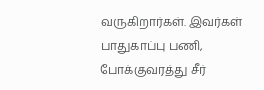வருகிறார்கள். இவர்கள் பாதுகாப்பு பணி, போக்குவரத்து சீர்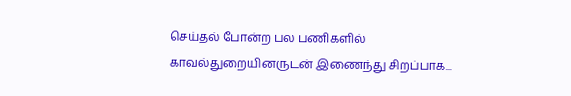செய்தல் போன்ற பல பணிகளில் காவல்துறையினருடன் இணைந்து சிறப்பாக...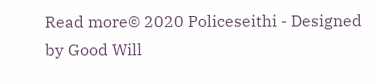Read more© 2020 Policeseithi - Designed by Good Will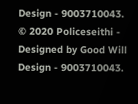Design - 9003710043.
© 2020 Policeseithi - Designed by Good Will Design - 9003710043.